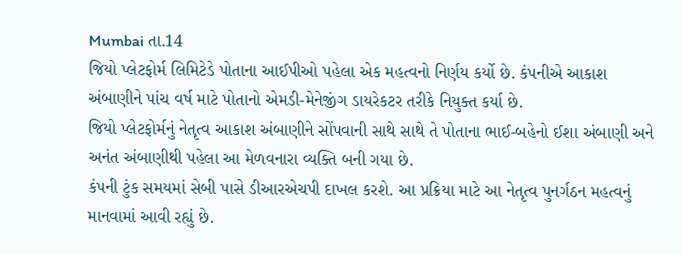Mumbai તા.14
જિયો પ્લેટફોર્મ લિમિટેડે પોતાના આઈપીઓ પહેલા એક મહત્વનો નિર્ણય કર્યો છે. કંપનીએ આકાશ અંબાણીને પાંચ વર્ષ માટે પોતાનો એમડી-મેનેજીંગ ડાયરેકટર તરીકે નિયુક્ત કર્યા છે.
જિયો પ્લેટફોર્મનું નેતૃત્વ આકાશ અંબાણીને સોંપવાની સાથે સાથે તે પોતાના ભાઈ-બહેનો ઈશા અંબાણી અને અનંત અંબાણીથી પહેલા આ મેળવનારા વ્યક્તિ બની ગયા છે.
કંપની ટુંક સમયમાં સેબી પાસે ડીઆરએચપી દાખલ કરશે. આ પ્રક્રિયા માટે આ નેતૃત્વ પુનર્ગઠન મહત્વનું માનવામાં આવી રહ્યું છે.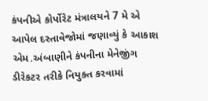કંપનીએ કોર્પોરેટ મંત્રાલયને 7 મે એ આપેલ દસ્તાવેજોમાં જણાવ્યું કે આકાશ એમ.અંબાણીને કંપનીના મેનેજીંગ ડીરેકટર તરીકે નિયુક્ત કરવામાં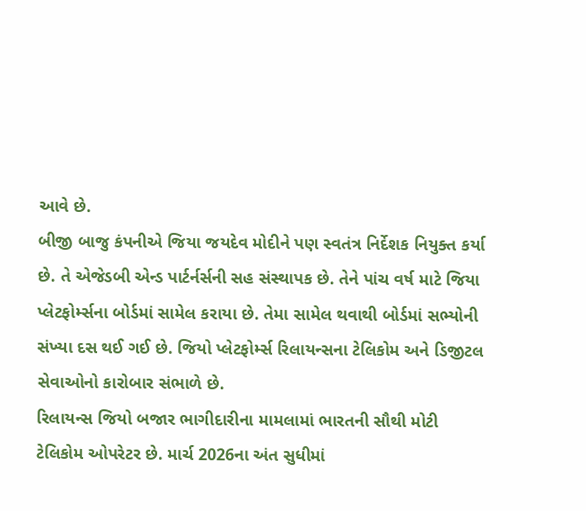આવે છે.
બીજી બાજુ કંપનીએ જિયા જયદેવ મોદીને પણ સ્વતંત્ર નિર્દેશક નિયુક્ત કર્યા છે. તે એજેડબી એન્ડ પાર્ટર્નર્સની સહ સંસ્થાપક છે. તેને પાંચ વર્ષ માટે જિયા પ્લેટફોર્મ્સના બોર્ડમાં સામેલ કરાયા છે. તેમા સામેલ થવાથી બોર્ડમાં સભ્યોની સંખ્યા દસ થઈ ગઈ છે. જિયો પ્લેટફોર્મ્સ રિલાયન્સના ટેલિકોમ અને ડિજીટલ સેવાઓનો કારોબાર સંભાળે છે.
રિલાયન્સ જિયો બજાર ભાગીદારીના મામલામાં ભારતની સૌથી મોટી ટેલિકોમ ઓપરેટર છે. માર્ચ 2026ના અંત સુધીમાં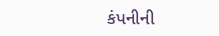કંપનીની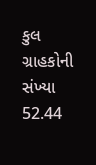કુલ ગ્રાહકોની સંખ્યા 52.44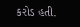કરોડ હતી.